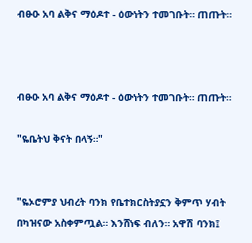ብፁዑ አባ ልቅና ማዕዶተ - ዕውነትን ተመገቡት። ጠጡት።



ብፁዑ አባ ልቅና ማዕዶተ - ዕውነትን ተመገቡት። ጠጡት።

"ዬቤትህ ቅናት በላኝ።"


"ዬኦሮምያ ህብረት ባንክ የቤተክርስትያኗን ቅምጥ ሃብት በካዝናው አስቀምጧል። እንሸነፍ ብለን። አዋሽ ባንክ፤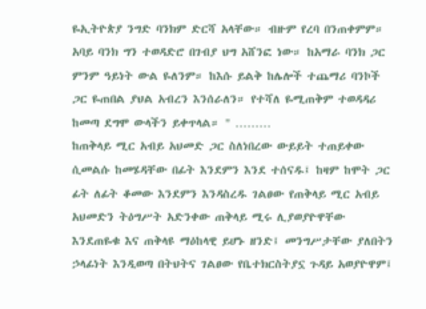ዬኢትዮጵያ ንግድ ባንክም ድርሻ አላቸው። ብዙም የረባ በንጠቀምም። አባይ ባንክ ግን ተወዳድሮ በገብያ ህግ አሸንፎ ነው። ከአማራ ባንክ ጋር ምንም ዓይነት ውል ዬለንም። ከእሱ ይልቅ ከሌሎች ተጨማሪ ባንኮች ጋር ዬጠበል ያህል አብረን እንሰራለን። የተሻለ ዬሚጠቅም ተወዳዳሪ ከመጣ ደግሞ ውላችን ይቀጥላል። " ………
ከጠቅላይ ሚር አብይ አህመድ ጋር ስለነበረው ውይይት ተጠይቀው ሲመልሱ ከመሄዳቸው በፊት እንደምን እንደ ተሰናዱ፤ ከዛም ከሞት ጋር ፊት ለፊት ቆመው እንደምን እንዳስረዱ ገልፀው የጠቅላይ ሚር አብይ አህመድን ትዕግሥት አድንቀው ጠቅላይ ሚሩ ሊያወያዮዋቸው እንደጠዬቁ እና ጠቅላዩ ማዕከላዊ ይሆኑ ዘንድ፤ መንግሥታቸው ያለበትን ኃላፊነት እንዲወጣ በትህትና ገልፀው የቤተክርስትያኗ ጉዳይ አወያዮዋም፤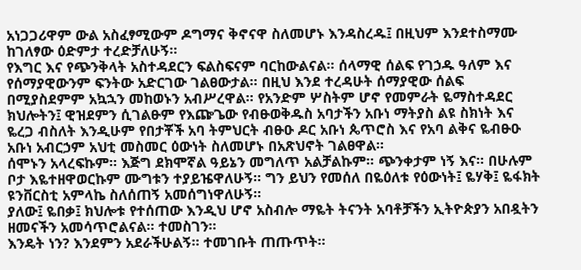አነጋጋሪዋም ውል አስፈፃሚውም ዶግማና ቅኖናዋ ስለመሆኑ እንዳስረዱ፤ በዚህም እንደተስማሙ ከገለፃው ዕድምታ ተረድቻለሁኝ።
የእግር እና የጭንቅላት አስተዳደርን ፍልስፍናም ባርከውልናል። ሰላማዊ ሰልፍ የገኃዱ ዓለም እና የሰማያዊውንም ፍንትው አድርገው ገልፀውታል። በዚህ እንደ ተረዳሁት ሰማያዊው ሰልፍ በሚያስደምም አኳኋን መከወኑን አብሥረዋል። የአንድም ሦስትም ሆኖ የመምራት ዬማስተዳደር ክህሎትን፤ ዊዝደምን ሲገልፁም የእጬጌው የብፁወቅዱስ አባታችን አቡነ ማትያስ ልዩ ስክነት እና ዬረጋ ብስለት እንዲሁም የበታቾች አባ ትምህርት ብፁዑ ዶር አቡነ ጴጥሮስ እና የአባ ልቅና ዬብፁዑ አቡነ አብርኃም አህቲ መስመር ዕውነት ስለመሆኑ በአጽህኖት ገልፀዋል።
ሰሞኑን አላረፍኩም። እጅግ ደክሞኛል ዓይኔን መግለጥ አልቻልኩም። ጭንቀታም ነኝ እና። በሁሉም ቦታ እዬተዘዋወርኩም ሙግቱን ተያይዤዋለሁኝ። ግን ይህን የመሰለ በዬዕለቱ የዕውነት፤ ዬሃቅ፤ ዬፋክት ዩንቨርስቲ አምላኬ ስለሰጠኝ አመሰግነዋለሁኝ።
ያለው፤ ዬበቃ፤ ክህሎቱ የተሰጠው እንዲህ ሆኖ አስብሎ ማዬት ትናንት አባቶቻችን ኢትዮጵያን አበዷትን ዘመናችን አመሳጥሮልናል። ተመስገን።
እንዴት ነን? እንደምን አደራችሁልኝ። ተመገቡት ጠጡጥት።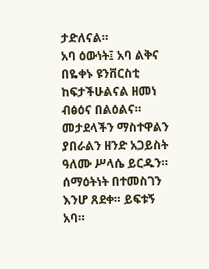ታድለናል።
አባ ዕውነት፤ አባ ልቅና በዬቀኑ ዩንቨርስቲ ከፍታችሁልናል ዘመነ ብፅዕና በልዕልና። መታደላችን ማስተዋልን ያበራልን ዘንድ አጋይስት ዓለሙ ሥላሴ ይርዱን። ሰማዕትነት በተመስገን እንሆ ጸደቀ። ይፍቱኝ አባ።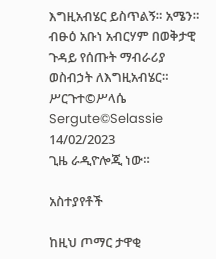እግዚአብሄር ይስጥልኝ። አሜን።
ብፁዕ አቡነ አብርሃም በወቅታዊ ጉዳይ የሰጡት ማብራሪያ
ወስብኃት ለእግዚአብሄር።
ሥርጉተ©ሥላሴ
Sergute©Selassie
14/02/2023
ጊዜ ራዲዮሎጂ ነው።

አስተያየቶች

ከዚህ ጦማር ታዋቂ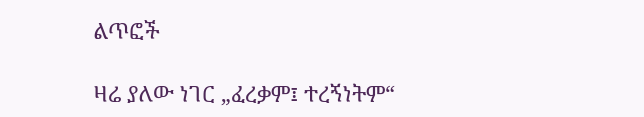ልጥፎች

ዛሬ ያለው ነገር „ፈረቃም፤ ተረኝነትም“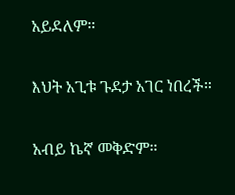አይደለም።

እህት አጊቱ ጉደታ አገር ነበረች።

አብይ ኬኛ መቅድም።